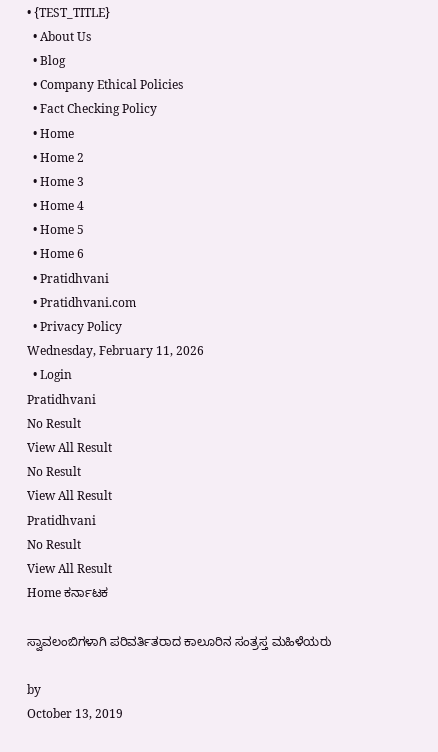• {TEST_TITLE}
  • About Us
  • Blog
  • Company Ethical Policies
  • Fact Checking Policy
  • Home
  • Home 2
  • Home 3
  • Home 4
  • Home 5
  • Home 6
  • Pratidhvani
  • Pratidhvani.com
  • Privacy Policy
Wednesday, February 11, 2026
  • Login
Pratidhvani
No Result
View All Result
No Result
View All Result
Pratidhvani
No Result
View All Result
Home ಕರ್ನಾಟಕ

ಸ್ವಾವಲಂಬಿಗಳಾಗಿ ಪರಿವರ್ತಿತರಾದ ಕಾಲೂರಿನ ಸಂತ್ರಸ್ತ ಮಹಿಳೆಯರು

by
October 13, 2019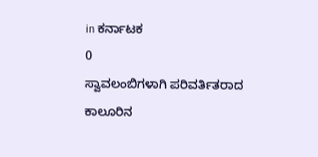in ಕರ್ನಾಟಕ
0
ಸ್ವಾವಲಂಬಿಗಳಾಗಿ ಪರಿವರ್ತಿತರಾದ ಕಾಲೂರಿನ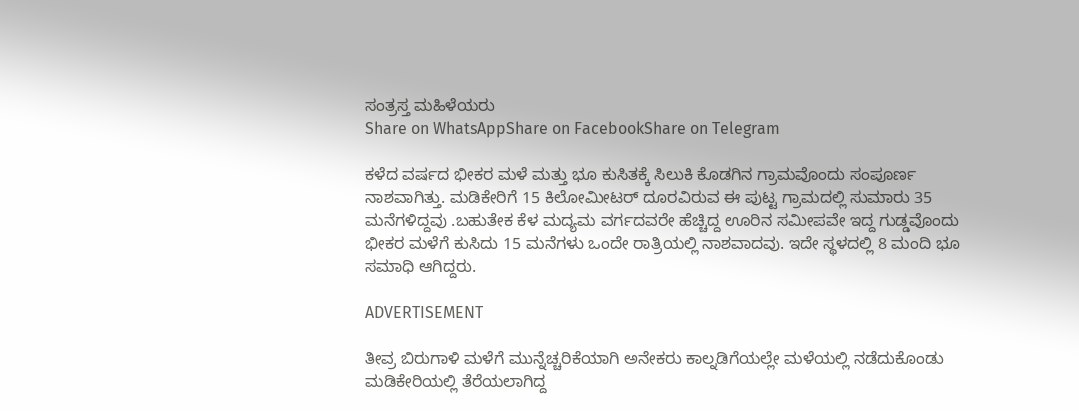ಸಂತ್ರಸ್ತ ಮಹಿಳೆಯರು
Share on WhatsAppShare on FacebookShare on Telegram

ಕಳೆದ ವರ್ಷದ ಭೀಕರ ಮಳೆ ಮತ್ತು ಭೂ ಕುಸಿತಕ್ಕೆ ಸಿಲುಕಿ ಕೊಡಗಿನ ಗ್ರಾಮವೊಂದು ಸಂಪೂರ್ಣ ನಾಶವಾಗಿತ್ತು. ಮಡಿಕೇರಿಗೆ 15 ಕಿಲೋಮೀಟರ್ ದೂರವಿರುವ ಈ ಪುಟ್ಟ ಗ್ರಾಮದಲ್ಲಿ ಸುಮಾರು 35 ಮನೆಗಳಿದ್ದವು .ಬಹುತೇಕ ಕೆಳ ಮದ್ಯಮ ವರ್ಗದವರೇ ಹೆಚ್ಚಿದ್ದ ಊರಿನ ಸಮೀಪವೇ ಇದ್ದ ಗುಡ್ಡವೊಂದು ಭೀಕರ ಮಳೆಗೆ ಕುಸಿದು 15 ಮನೆಗಳು ಒಂದೇ ರಾತ್ರಿಯಲ್ಲಿ ನಾಶವಾದವು. ಇದೇ ಸ್ಥಳದಲ್ಲಿ 8 ಮಂದಿ ಭೂ ಸಮಾಧಿ ಆಗಿದ್ದರು.

ADVERTISEMENT

ತೀವ್ರ ಬಿರುಗಾಳಿ ಮಳೆಗೆ ಮುನ್ನೆಚ್ಚರಿಕೆಯಾಗಿ ಅನೇಕರು ಕಾಲ್ನಡಿಗೆಯಲ್ಲೇ ಮಳೆಯಲ್ಲಿ ನಡೆದುಕೊಂಡು ಮಡಿಕೇರಿಯಲ್ಲಿ ತೆರೆಯಲಾಗಿದ್ದ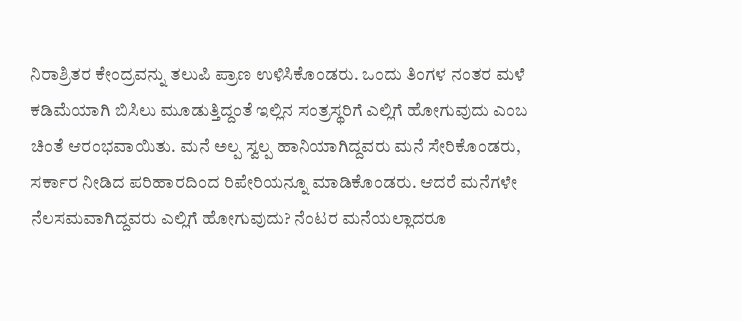ನಿರಾಶ್ರಿತರ ಕೇಂದ್ರವನ್ನು ತಲುಪಿ ಪ್ರಾಣ ಉಳಿಸಿಕೊಂಡರು. ಒಂದು ತಿಂಗಳ ನಂತರ ಮಳೆ ಕಡಿಮೆಯಾಗಿ ಬಿಸಿಲು ಮೂಡುತ್ತಿದ್ದಂತೆ ಇಲ್ಲಿನ ಸಂತ್ರಸ್ಥರಿಗೆ ಎಲ್ಲಿಗೆ ಹೋಗುವುದು ಎಂಬ ಚಿಂತೆ ಆರಂಭವಾಯಿತು. ಮನೆ ಅಲ್ಪ ಸ್ವಲ್ಪ ಹಾನಿಯಾಗಿದ್ದವರು ಮನೆ ಸೇರಿಕೊಂಡರು, ಸರ್ಕಾರ ನೀಡಿದ ಪರಿಹಾರದಿಂದ ರಿಪೇರಿಯನ್ನೂ ಮಾಡಿಕೊಂಡರು. ಆದರೆ ಮನೆಗಳೇ ನೆಲಸಮವಾಗಿದ್ದವರು ಎಲ್ಲಿಗೆ ಹೋಗುವುದು? ನೆಂಟರ ಮನೆಯಲ್ಲಾದರೂ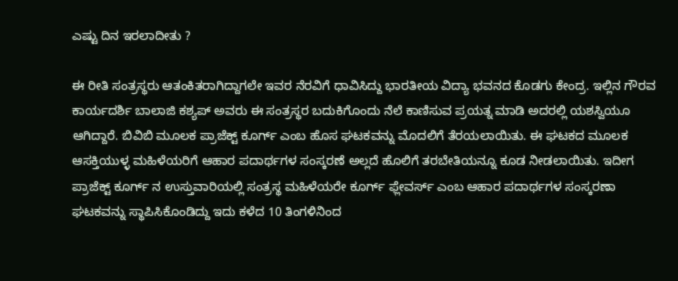ಎಷ್ಟು ದಿನ ಇರಲಾದೀತು ?

ಈ ರೀತಿ ಸಂತ್ರಸ್ಥರು ಆತಂಕಿತರಾಗಿದ್ದಾಗಲೇ ಇವರ ನೆರವಿಗೆ ಧಾವಿಸಿದ್ದು ಭಾರತೀಯ ವಿದ್ಯಾ ಭವನದ ಕೊಡಗು ಕೇಂದ್ರ. ಇಲ್ಲಿನ ಗೌರವ ಕಾರ್ಯದರ್ಶಿ ಬಾಲಾಜಿ ಕಶ್ಯಪ್ ಅವರು ಈ ಸಂತ್ರಸ್ಥರ ಬದುಕಿಗೊಂದು ನೆಲೆ ಕಾಣಿಸುವ ಪ್ರಯತ್ನ ಮಾಡಿ ಅದರಲ್ಲಿ ಯಶಸ್ವಿಯೂ ಆಗಿದ್ದಾರೆ. ಬಿವಿಬಿ ಮೂಲಕ ಪ್ರಾಜೆಕ್ಟ್‌ ಕೂರ್ಗ್‌ ಎಂಬ ಹೊಸ ಘಟಕವನ್ನು ಮೊದಲಿಗೆ ತೆರಯಲಾಯಿತು. ಈ ಘಟಕದ ಮೂಲಕ ಆಸಕ್ತಿಯುಳ್ಳ ಮಹಿಳೆಯರಿಗೆ ಆಹಾರ ಪದಾರ್ಥಗಳ ಸಂಸ್ಕರಣೆ ಅಲ್ಲದೆ ಹೊಲಿಗೆ ತರಬೇತಿಯನ್ನೂ ಕೂಡ ನೀಡಲಾಯಿತು. ಇದೀಗ ಪ್ರಾಜೆಕ್ಟ್‌ ಕೂರ್ಗ್‌ ನ ಉಸ್ತುವಾರಿಯಲ್ಲಿ ಸಂತ್ರಸ್ಥ ಮಹಿಳೆಯರೇ ಕೂರ್ಗ್‌ ಫ್ಲೇವರ್ಸ್‌ ಎಂಬ ಆಹಾರ ಪದಾರ್ಥಗಳ ಸಂಸ್ಕರಣಾ ಘಟಕವನ್ನು ಸ್ಥಾಪಿಸಿಕೊಂಡಿದ್ದು ಇದು ಕಳೆದ 10 ತಿಂಗಳಿನಿಂದ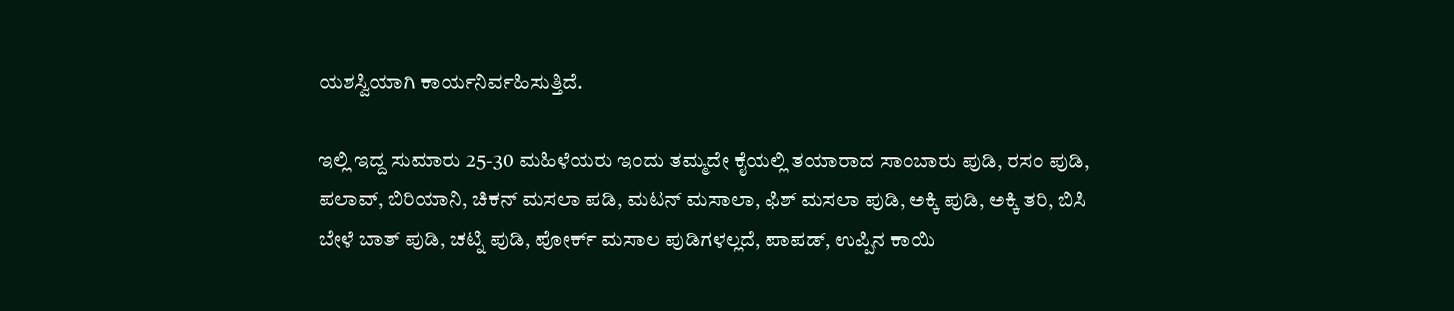ಯಶಸ್ವಿಯಾಗಿ ಕಾರ್ಯನಿರ್ವಹಿಸುತ್ತಿದೆ.

ಇಲ್ಲಿ ಇದ್ದ ಸುಮಾರು 25-30 ಮಹಿಳೆಯರು ಇಂದು ತಮ್ಮದೇ ಕೈಯಲ್ಲಿ ತಯಾರಾದ ಸಾಂಬಾರು ಪುಡಿ, ರಸಂ ಪುಡಿ, ಪಲಾವ್, ಬಿರಿಯಾನಿ, ಚಿಕನ್ ಮಸಲಾ ಪಡಿ, ಮಟನ್ ಮಸಾಲಾ, ಫಿಶ್ ಮಸಲಾ ಪುಡಿ, ಅಕ್ಕಿ ಪುಡಿ, ಅಕ್ಕಿ ತರಿ, ಬಿಸಿ ಬೇಳೆ ಬಾತ್ ಪುಡಿ, ಚಟ್ನಿ ಪುಡಿ, ಪೋರ್ಕ್ ಮಸಾಲ ಪುಡಿಗಳಲ್ಲದೆ, ಪಾಪಡ್, ಉಪ್ಪಿನ ಕಾಯಿ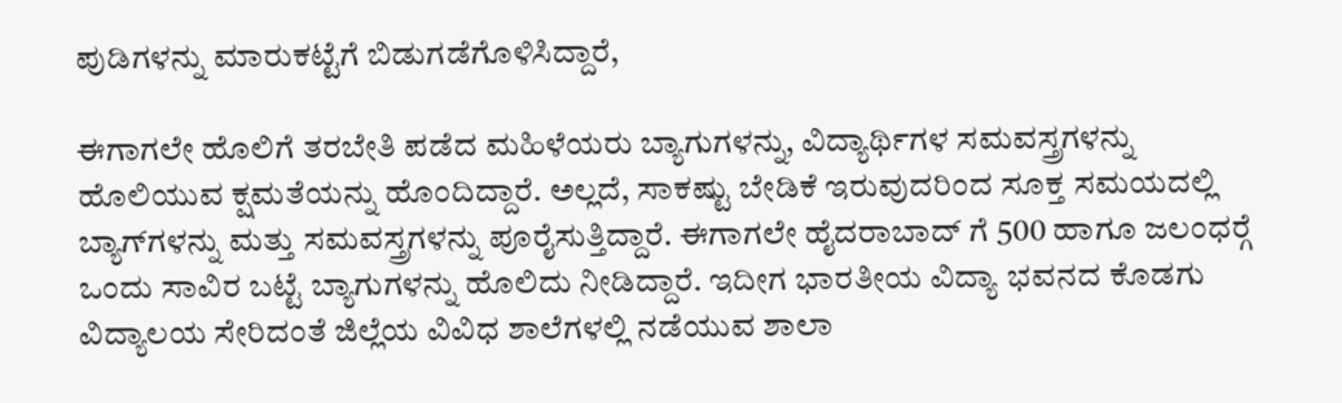ಪುಡಿಗಳನ್ನು ಮಾರುಕಟ್ಟೆಗೆ ಬಿಡುಗಡೆಗೊಳಿಸಿದ್ದಾರೆ,

ಈಗಾಗಲೇ ಹೊಲಿಗೆ ತರಬೇತಿ ಪಡೆದ ಮಹಿಳೆಯರು ಬ್ಯಾಗುಗಳನ್ನು, ವಿದ್ಯಾರ್ಥಿಗಳ ಸಮವಸ್ತ್ರಗಳನ್ನು ಹೊಲಿಯುವ ಕ್ಷಮತೆಯನ್ನು ಹೊಂದಿದ್ದಾರೆ. ಅಲ್ಲದೆ, ಸಾಕಷ್ಟು ಬೇಡಿಕೆ ಇರುವುದರಿಂದ ಸೂಕ್ತ ಸಮಯದಲ್ಲಿ ಬ್ಯಾಗ್‍ಗಳನ್ನು ಮತ್ತು ಸಮವಸ್ತ್ರಗಳನ್ನು ಪೂರೈಸುತ್ತಿದ್ದಾರೆ. ಈಗಾಗಲೇ ಹೈದರಾಬಾದ್ ಗೆ 500 ಹಾಗೂ ಜಲಂಧರ್‍ಗೆ ಒಂದು ಸಾವಿರ ಬಟ್ಟೆ ಬ್ಯಾಗುಗಳನ್ನು ಹೊಲಿದು ನೀಡಿದ್ದಾರೆ. ಇದೀಗ ಭಾರತೀಯ ವಿದ್ಯಾ ಭವನದ ಕೊಡಗು ವಿದ್ಯಾಲಯ ಸೇರಿದಂತೆ ಜಿಲ್ಲೆಯ ವಿವಿಧ ಶಾಲೆಗಳಲ್ಲಿ ನಡೆಯುವ ಶಾಲಾ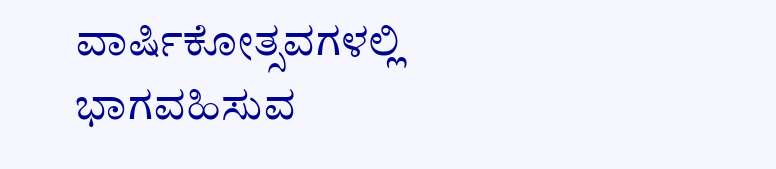ವಾರ್ಷಿಕೋತ್ಸವಗಳಲ್ಲಿ ಭಾಗವಹಿಸುವ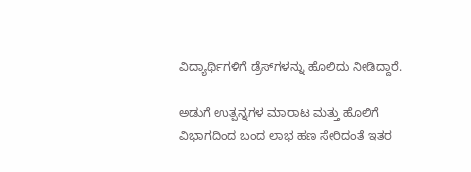ವಿದ್ಯಾರ್ಥಿಗಳಿಗೆ ಡ್ರೆಸ್‍ಗಳನ್ನು ಹೊಲಿದು ನೀಡಿದ್ದಾರೆ.

ಅಡುಗೆ ಉತ್ಪನ್ನಗಳ ಮಾರಾಟ ಮತ್ತು ಹೊಲಿಗೆ ವಿಭಾಗದಿಂದ ಬಂದ ಲಾಭ ಹಣ ಸೇರಿದಂತೆ ಇತರ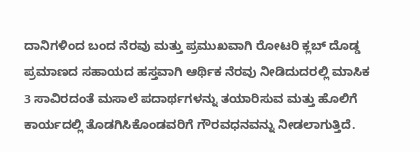ದಾನಿಗಳಿಂದ ಬಂದ ನೆರವು ಮತ್ತು ಪ್ರಮುಖವಾಗಿ ರೋಟರಿ ಕ್ಲಬ್ ದೊಡ್ಡ ಪ್ರಮಾಣದ ಸಹಾಯದ ಹಸ್ತವಾಗಿ ಆರ್ಥಿಕ ನೆರವು ನೀಡಿದುದರಲ್ಲಿ ಮಾಸಿಕ 3 ಸಾವಿರದಂತೆ ಮಸಾಲೆ ಪದಾರ್ಥಗಳನ್ನು ತಯಾರಿಸುವ ಮತ್ತು ಹೊಲಿಗೆ ಕಾರ್ಯದಲ್ಲಿ ತೊಡಗಿಸಿಕೊಂಡವರಿಗೆ ಗೌರವಧನವನ್ನು ನೀಡಲಾಗುತ್ತಿದೆ.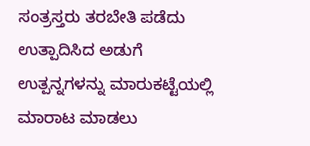ಸಂತ್ರಸ್ತರು ತರಬೇತಿ ಪಡೆದು ಉತ್ಪಾದಿಸಿದ ಅಡುಗೆ ಉತ್ಪನ್ನಗಳನ್ನು ಮಾರುಕಟ್ಟೆಯಲ್ಲಿ ಮಾರಾಟ ಮಾಡಲು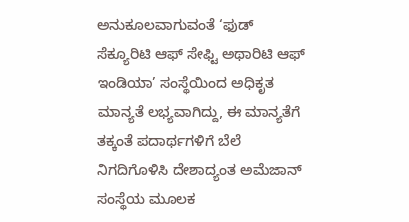ಅನುಕೂಲವಾಗುವಂತೆ ‘ಫುಡ್ ಸೆಕ್ಯೂರಿಟಿ ಆಫ್ ಸೇಫ್ಟಿ ಅಥಾರಿಟಿ ಆಫ್ ಇಂಡಿಯಾ’ ಸಂಸ್ಥೆಯಿಂದ ಅಧಿಕೃತ ಮಾನ್ಯತೆ ಲಭ್ಯವಾಗಿದ್ದು, ಈ ಮಾನ್ಯತೆಗೆ ತಕ್ಕಂತೆ ಪದಾರ್ಥಗಳಿಗೆ ಬೆಲೆ ನಿಗದಿಗೊಳಿಸಿ ದೇಶಾದ್ಯಂತ ಅಮೆಜಾನ್ ಸಂಸ್ಥೆಯ ಮೂಲಕ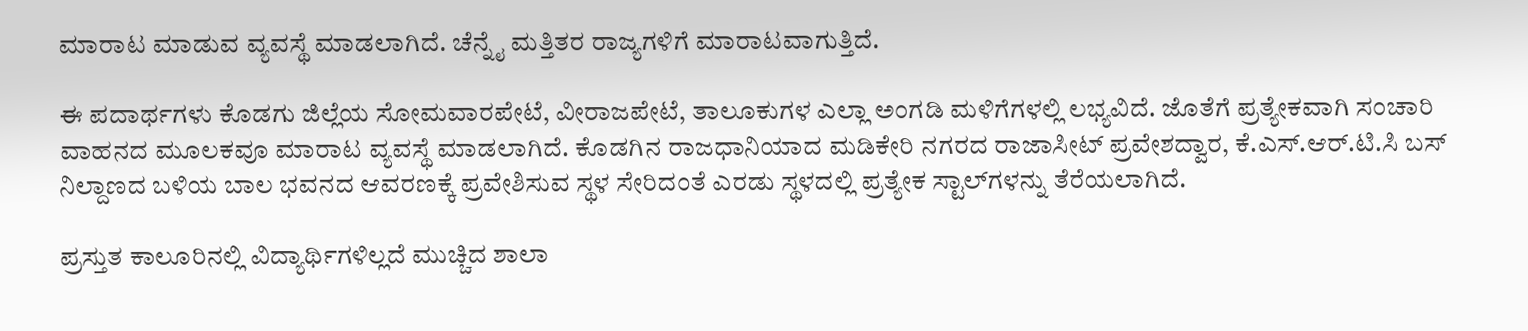ಮಾರಾಟ ಮಾಡುವ ವ್ಯವಸ್ಥೆ ಮಾಡಲಾಗಿದೆ. ಚೆನ್ನೈ ಮತ್ತಿತರ ರಾಜ್ಯಗಳಿಗೆ ಮಾರಾಟವಾಗುತ್ತಿದೆ.

ಈ ಪದಾರ್ಥಗಳು ಕೊಡಗು ಜಿಲ್ಲೆಯ ಸೋಮವಾರಪೇಟೆ, ವೀರಾಜಪೇಟೆ, ತಾಲೂಕುಗಳ ಎಲ್ಲಾ ಅಂಗಡಿ ಮಳಿಗೆಗಳಲ್ಲಿ ಲಭ್ಯವಿದೆ. ಜೊತೆಗೆ ಪ್ರತ್ಯೇಕವಾಗಿ ಸಂಚಾರಿ ವಾಹನದ ಮೂಲಕವೂ ಮಾರಾಟ ವ್ಯವಸ್ಥೆ ಮಾಡಲಾಗಿದೆ. ಕೊಡಗಿನ ರಾಜಧಾನಿಯಾದ ಮಡಿಕೇರಿ ನಗರದ ರಾಜಾಸೀಟ್ ಪ್ರವೇಶದ್ವಾರ, ಕೆ.ಎಸ್.ಆರ್.ಟಿ.ಸಿ ಬಸ್ ನಿಲ್ದಾಣದ ಬಳಿಯ ಬಾಲ ಭವನದ ಆವರಣಕ್ಕೆ ಪ್ರವೇಶಿಸುವ ಸ್ಥಳ ಸೇರಿದಂತೆ ಎರಡು ಸ್ಥಳದಲ್ಲಿ ಪ್ರತ್ಯೇಕ ಸ್ಟಾಲ್‍ಗಳನ್ನು ತೆರೆಯಲಾಗಿದೆ.

ಪ್ರಸ್ತುತ ಕಾಲೂರಿನಲ್ಲಿ ವಿದ್ಯಾರ್ಥಿಗಳಿಲ್ಲದೆ ಮುಚ್ಚಿದ ಶಾಲಾ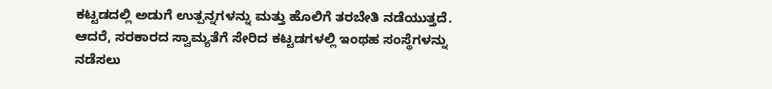ಕಟ್ಟಡದಲ್ಲಿ ಅಡುಗೆ ಉತ್ಪನ್ನಗಳನ್ನು ಮತ್ತು ಹೊಲಿಗೆ ತರಬೇತಿ ನಡೆಯುತ್ತದೆ. ಆದರೆ, ಸರಕಾರದ ಸ್ವಾಮ್ಯತೆಗೆ ಸೇರಿದ ಕಟ್ಟಡಗಳಲ್ಲಿ ಇಂಥಹ ಸಂಸ್ಥೆಗಳನ್ನು ನಡೆಸಲು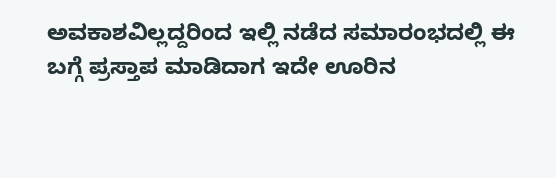ಅವಕಾಶವಿಲ್ಲದ್ದರಿಂದ ಇಲ್ಲಿ ನಡೆದ ಸಮಾರಂಭದಲ್ಲಿ ಈ ಬಗ್ಗೆ ಪ್ರಸ್ತಾಪ ಮಾಡಿದಾಗ ಇದೇ ಊರಿನ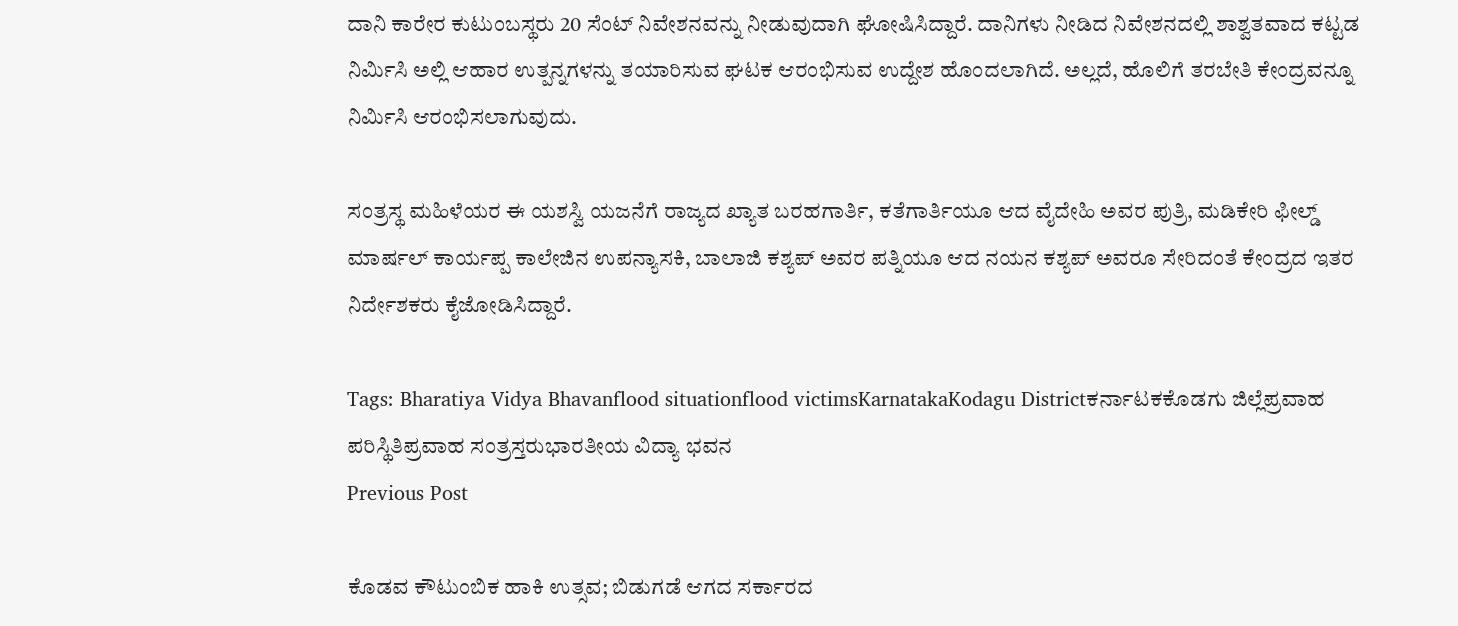ದಾನಿ ಕಾರೇರ ಕುಟುಂಬಸ್ಥರು 20 ಸೆಂಟ್ ನಿವೇಶನವನ್ನು ನೀಡುವುದಾಗಿ ಘೋಷಿಸಿದ್ದಾರೆ. ದಾನಿಗಳು ನೀಡಿದ ನಿವೇಶನದಲ್ಲಿ ಶಾಶ್ವತವಾದ ಕಟ್ಟಡ ನಿರ್ಮಿಸಿ ಅಲ್ಲಿ ಆಹಾರ ಉತ್ಪನ್ನಗಳನ್ನು ತಯಾರಿಸುವ ಘಟಕ ಆರಂಭಿಸುವ ಉದ್ದೇಶ ಹೊಂದಲಾಗಿದೆ. ಅಲ್ಲದೆ, ಹೊಲಿಗೆ ತರಬೇತಿ ಕೇಂದ್ರವನ್ನೂ ನಿರ್ಮಿಸಿ ಆರಂಭಿಸಲಾಗುವುದು.

ಸಂತ್ರಸ್ಥ ಮಹಿಳೆಯರ ಈ ಯಶಸ್ವಿ ಯಜನೆಗೆ ರಾಜ್ಯದ ಖ್ಯಾತ ಬರಹಗಾರ್ತಿ, ಕತೆಗಾರ್ತಿಯೂ ಆದ ವೈದೇಹಿ ಅವರ ಪುತ್ರಿ, ಮಡಿಕೇರಿ ಫೀಲ್ಡ್ ಮಾರ್ಷಲ್ ಕಾರ್ಯಪ್ಪ ಕಾಲೇಜಿನ ಉಪನ್ಯಾಸಕಿ, ಬಾಲಾಜಿ ಕಶ್ಯಪ್ ಅವರ ಪತ್ನಿಯೂ ಆದ ನಯನ ಕಶ್ಯಪ್ ಅವರೂ ಸೇರಿದಂತೆ ಕೇಂದ್ರದ ಇತರ ನಿರ್ದೇಶಕರು ಕೈಜೋಡಿಸಿದ್ದಾರೆ.

Tags: Bharatiya Vidya Bhavanflood situationflood victimsKarnatakaKodagu Districtಕರ್ನಾಟಕಕೊಡಗು ಜಿಲ್ಲೆಪ್ರವಾಹ ಪರಿಸ್ಥಿತಿಪ್ರವಾಹ ಸಂತ್ರಸ್ತರುಭಾರತೀಯ ವಿದ್ಯಾ ಭವನ
Previous Post

ಕೊಡವ ಕೌಟುಂಬಿಕ ಹಾಕಿ ಉತ್ಸವ; ಬಿಡುಗಡೆ ಆಗದ ಸರ್ಕಾರದ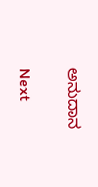ಅನುದಾನ

Next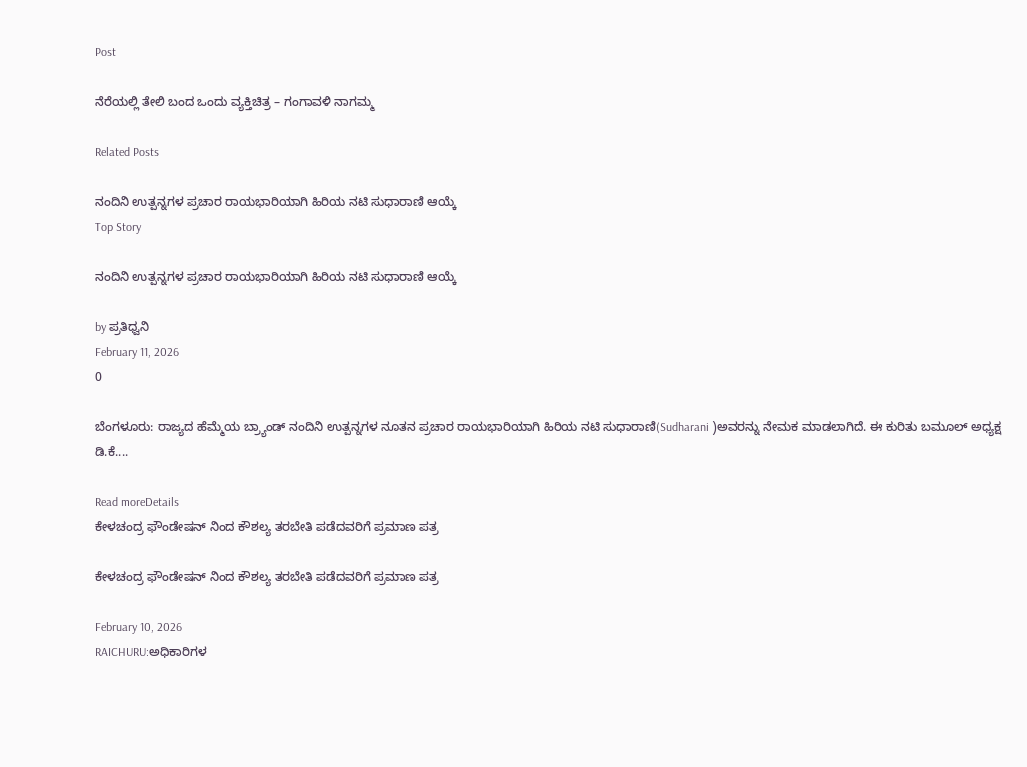Post

ನೆರೆಯಲ್ಲಿ ತೇಲಿ ಬಂದ ಒಂದು ವ್ಯಕ್ತಿಚಿತ್ರ – ಗಂಗಾವಳಿ ನಾಗಮ್ಮ

Related Posts

ನಂದಿನಿ ಉತ್ಪನ್ನಗಳ ಪ್ರಚಾರ ರಾಯಭಾರಿಯಾಗಿ ಹಿರಿಯ ನಟಿ ಸುಧಾರಾಣಿ ಆಯ್ಕೆ
Top Story

ನಂದಿನಿ ಉತ್ಪನ್ನಗಳ ಪ್ರಚಾರ ರಾಯಭಾರಿಯಾಗಿ ಹಿರಿಯ ನಟಿ ಸುಧಾರಾಣಿ ಆಯ್ಕೆ

by ಪ್ರತಿಧ್ವನಿ
February 11, 2026
0

ಬೆಂಗಳೂರು: ರಾಜ್ಯದ ಹೆಮ್ಮೆಯ ಬ್ರ್ಯಾಂಡ್ ನಂದಿನಿ ಉತ್ಪನ್ನಗಳ ನೂತನ ಪ್ರಚಾರ ರಾಯಭಾರಿಯಾಗಿ ಹಿರಿಯ ನಟಿ ಸುಧಾರಾಣಿ(Sudharani )ಅವರನ್ನು ನೇಮಕ ಮಾಡಲಾಗಿದೆ. ಈ ಕುರಿತು ಬಮೂಲ್ ಅಧ್ಯಕ್ಷ ಡಿ.ಕೆ....

Read moreDetails
ಕೇಳಚಂದ್ರ ಫೌಂಡೇಷನ್‌ ನಿಂದ ಕೌಶಲ್ಯ ತರಬೇತಿ ಪಡೆದವರಿಗೆ ಪ್ರಮಾಣ ಪತ್ರ

ಕೇಳಚಂದ್ರ ಫೌಂಡೇಷನ್‌ ನಿಂದ ಕೌಶಲ್ಯ ತರಬೇತಿ ಪಡೆದವರಿಗೆ ಪ್ರಮಾಣ ಪತ್ರ

February 10, 2026
RAICHURU:ಅಧಿಕಾರಿಗಳ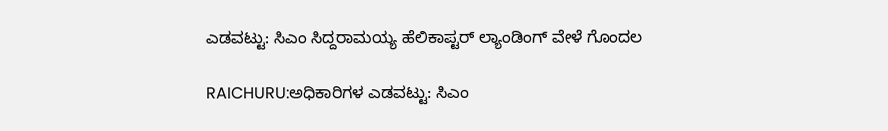ಎಡವಟ್ಟು: ಸಿಎಂ ಸಿದ್ದರಾಮಯ್ಯ ಹೆಲಿಕಾಪ್ಟರ್ ಲ್ಯಾಂಡಿಂಗ್ ವೇಳೆ ಗೊಂದಲ

RAICHURU:ಅಧಿಕಾರಿಗಳ ಎಡವಟ್ಟು: ಸಿಎಂ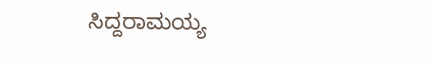ಸಿದ್ದರಾಮಯ್ಯ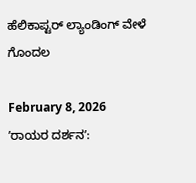ಹೆಲಿಕಾಪ್ಟರ್ ಲ್ಯಾಂಡಿಂಗ್ ವೇಳೆ ಗೊಂದಲ

February 8, 2026
ʼರಾಯರ ದರ್ಶನʼ: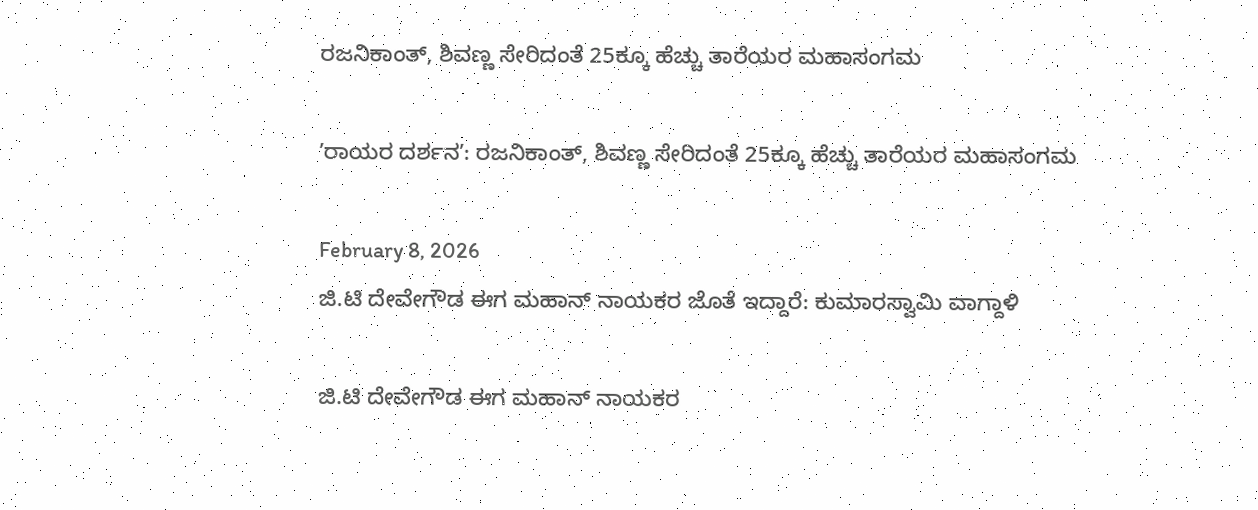ರಜನಿಕಾಂತ್, ಶಿವಣ್ಣ ಸೇರಿದಂತೆ 25ಕ್ಕೂ ಹೆಚ್ಚು ತಾರೆಯರ ಮಹಾಸಂಗಮ

ʼರಾಯರ ದರ್ಶನʼ: ರಜನಿಕಾಂತ್, ಶಿವಣ್ಣ ಸೇರಿದಂತೆ 25ಕ್ಕೂ ಹೆಚ್ಚು ತಾರೆಯರ ಮಹಾಸಂಗಮ

February 8, 2026
ಜಿ.ಟಿ ದೇವೇಗೌಡ ಈಗ ಮಹಾನ್ ನಾಯಕರ ಜೊತೆ ಇದ್ದಾರೆ: ಕುಮಾರಸ್ವಾಮಿ ವಾಗ್ದಾಳಿ

ಜಿ.ಟಿ ದೇವೇಗೌಡ ಈಗ ಮಹಾನ್ ನಾಯಕರ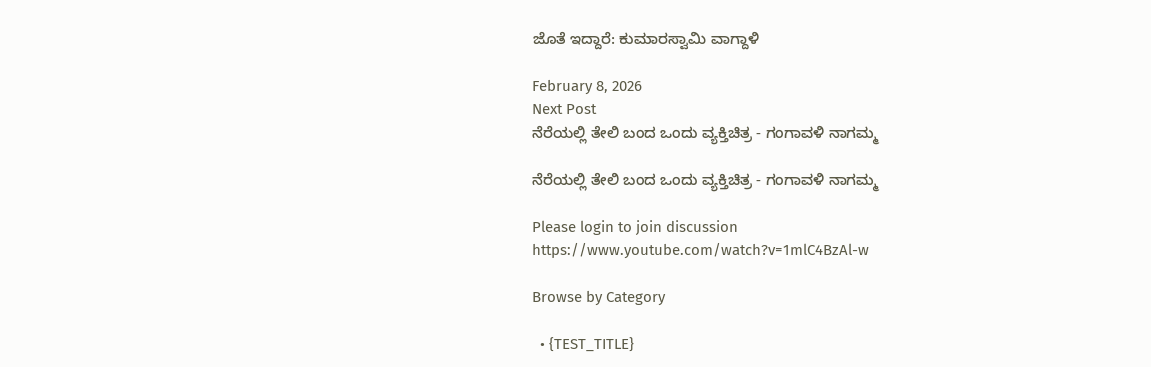ಜೊತೆ ಇದ್ದಾರೆ: ಕುಮಾರಸ್ವಾಮಿ ವಾಗ್ದಾಳಿ

February 8, 2026
Next Post
ನೆರೆಯಲ್ಲಿ ತೇಲಿ ಬಂದ ಒಂದು ವ್ಯಕ್ತಿಚಿತ್ರ - ಗಂಗಾವಳಿ ನಾಗಮ್ಮ

ನೆರೆಯಲ್ಲಿ ತೇಲಿ ಬಂದ ಒಂದು ವ್ಯಕ್ತಿಚಿತ್ರ - ಗಂಗಾವಳಿ ನಾಗಮ್ಮ

Please login to join discussion
https://www.youtube.com/watch?v=1mlC4BzAl-w

Browse by Category

  • {TEST_TITLE}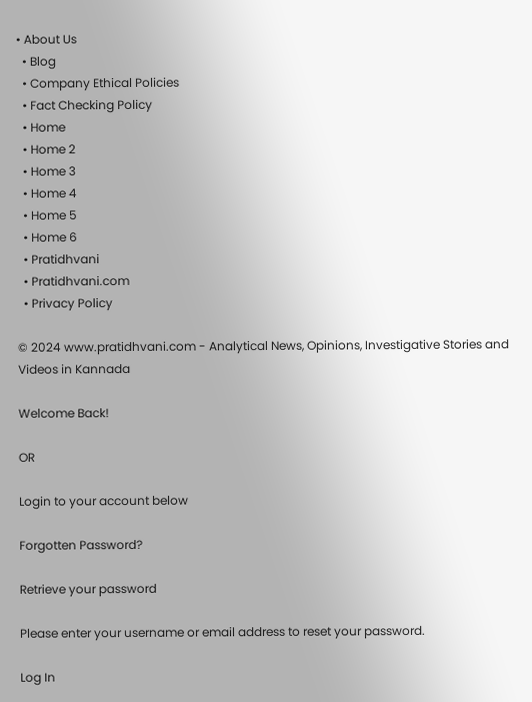• About Us
  • Blog
  • Company Ethical Policies
  • Fact Checking Policy
  • Home
  • Home 2
  • Home 3
  • Home 4
  • Home 5
  • Home 6
  • Pratidhvani
  • Pratidhvani.com
  • Privacy Policy

© 2024 www.pratidhvani.com - Analytical News, Opinions, Investigative Stories and Videos in Kannada

Welcome Back!

OR

Login to your account below

Forgotten Password?

Retrieve your password

Please enter your username or email address to reset your password.

Log In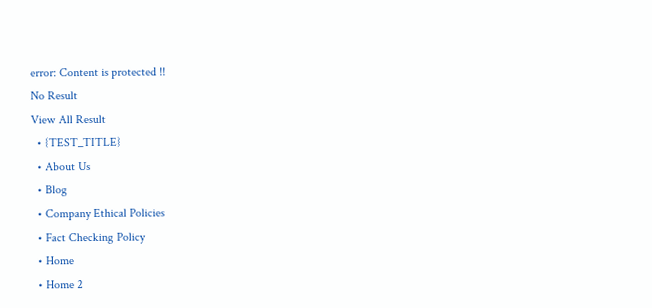error: Content is protected !!
No Result
View All Result
  • {TEST_TITLE}
  • About Us
  • Blog
  • Company Ethical Policies
  • Fact Checking Policy
  • Home
  • Home 2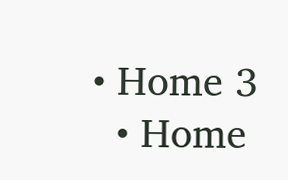• Home 3
  • Home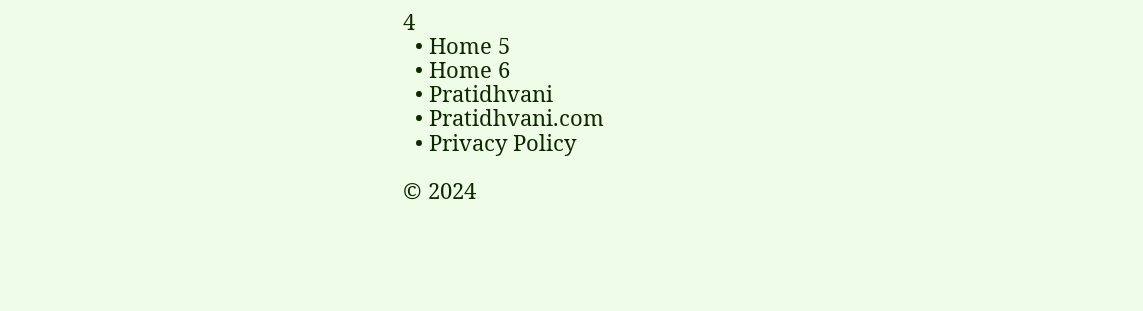4
  • Home 5
  • Home 6
  • Pratidhvani
  • Pratidhvani.com
  • Privacy Policy

© 2024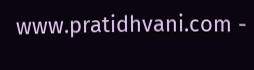www.pratidhvani.com -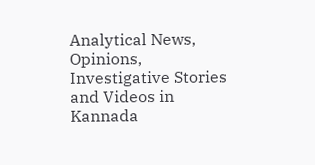Analytical News, Opinions, Investigative Stories and Videos in Kannada